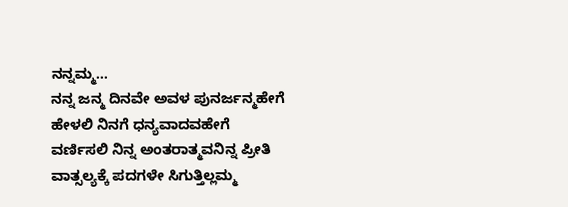ನನ್ನಮ್ಮ…
ನನ್ನ ಜನ್ಮ ದಿನವೇ ಅವಳ ಪುನರ್ಜನ್ಮಹೇಗೆ ಹೇಳಲಿ ನಿನಗೆ ಧನ್ಯವಾದವಹೇಗೆ ವರ್ಣಿಸಲಿ ನಿನ್ನ ಅಂತರಾತ್ಮವನಿನ್ನ ಪ್ರೀತಿ ವಾತ್ಸಲ್ಯಕ್ಕೆ ಪದಗಳೇ ಸಿಗುತ್ತಿಲ್ಲಮ್ಮ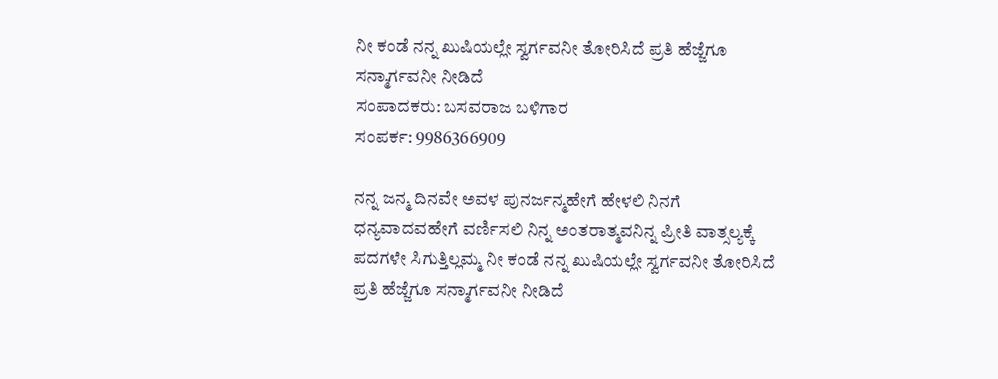ನೀ ಕಂಡೆ ನನ್ನ ಖುಷಿಯಲ್ಲೇ ಸ್ವರ್ಗವನೀ ತೋರಿಸಿದೆ ಪ್ರತಿ ಹೆಜ್ಜೆಗೂ ಸನ್ಮಾರ್ಗವನೀ ನೀಡಿದೆ
ಸಂಪಾದಕರು: ಬಸವರಾಜ ಬಳಿಗಾರ
ಸಂಪರ್ಕ: 9986366909

ನನ್ನ ಜನ್ಮ ದಿನವೇ ಅವಳ ಪುನರ್ಜನ್ಮಹೇಗೆ ಹೇಳಲಿ ನಿನಗೆ ಧನ್ಯವಾದವಹೇಗೆ ವರ್ಣಿಸಲಿ ನಿನ್ನ ಅಂತರಾತ್ಮವನಿನ್ನ ಪ್ರೀತಿ ವಾತ್ಸಲ್ಯಕ್ಕೆ ಪದಗಳೇ ಸಿಗುತ್ತಿಲ್ಲಮ್ಮ ನೀ ಕಂಡೆ ನನ್ನ ಖುಷಿಯಲ್ಲೇ ಸ್ವರ್ಗವನೀ ತೋರಿಸಿದೆ ಪ್ರತಿ ಹೆಜ್ಜೆಗೂ ಸನ್ಮಾರ್ಗವನೀ ನೀಡಿದೆ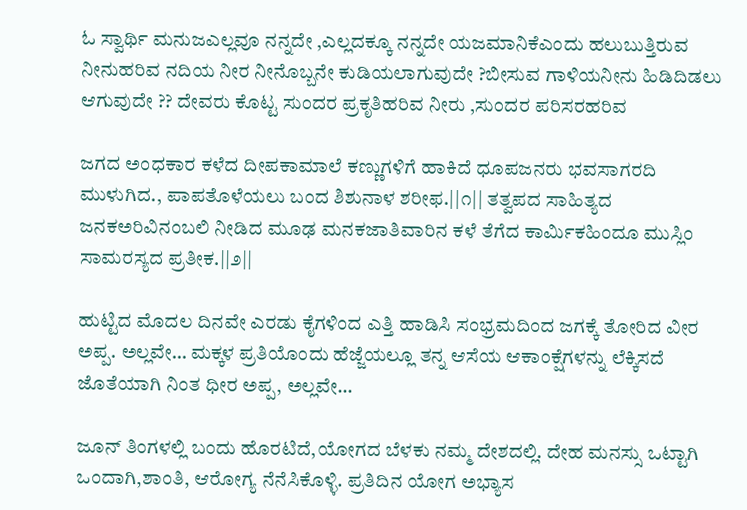ಓ ಸ್ವಾರ್ಥಿ ಮನುಜಎಲ್ಲವೂ ನನ್ನದೇ ,ಎಲ್ಲದಕ್ಕೂ ನನ್ನದೇ ಯಜಮಾನಿಕೆಎಂದು ಹಲುಬುತ್ತಿರುವ ನೀನುಹರಿವ ನದಿಯ ನೀರ ನೀನೊಬ್ಬನೇ ಕುಡಿಯಲಾಗುವುದೇ ?ಬೀಸುವ ಗಾಳಿಯನೀನು ಹಿಡಿದಿಡಲು ಆಗುವುದೇ ?? ದೇವರು ಕೊಟ್ಟ ಸುಂದರ ಪ್ರಕೃತಿಹರಿವ ನೀರು ,ಸುಂದರ ಪರಿಸರಹರಿವ

ಜಗದ ಅಂಧಕಾರ ಕಳೆದ ದೀಪಕಾಮಾಲೆ ಕಣ್ಣುಗಳಿಗೆ ಹಾಕಿದೆ ಧೂಪಜನರು ಭವಸಾಗರದಿ ಮುಳುಗಿದ., ಪಾಪತೊಳೆಯಲು ಬಂದ ಶಿಶುನಾಳ ಶರೀಫ.||೧|| ತತ್ವಪದ ಸಾಹಿತ್ಯದ ಜನಕಅರಿವಿನಂಬಲಿ ನೀಡಿದ ಮೂಢ ಮನಕಜಾತಿವಾರಿನ ಕಳೆ ತೆಗೆದ ಕಾರ್ಮಿಕಹಿಂದೂ ಮುಸ್ಲಿಂ ಸಾಮರಸ್ಯದ ಪ್ರತೀಕ.||೨||

ಹುಟ್ಟಿದ ಮೊದಲ ದಿನವೇ ಎರಡು ಕೈಗಳಿಂದ ಎತ್ತಿ ಹಾಡಿಸಿ ಸಂಭ್ರಮದಿಂದ ಜಗಕ್ಕೆ ತೋರಿದ ವೀರ ಅಪ್ಪ. ಅಲ್ಲವೇ… ಮಕ್ಕಳ ಪ್ರತಿಯೊಂದು ಹೆಜ್ಜೆಯಲ್ಲೂ ತನ್ನ ಆಸೆಯ ಆಕಾಂಕ್ಷೆಗಳನ್ನು ಲೆಕ್ಕಿಸದೆ ಜೊತೆಯಾಗಿ ನಿಂತ ಧೀರ ಅಪ್ಪ, ಅಲ್ಲವೇ…

ಜೂನ್ ತಿಂಗಳಲ್ಲಿ ಬಂದು ಹೊರಟಿದೆ,ಯೋಗದ ಬೆಳಕು ನಮ್ಮ ದೇಶದಲ್ಲಿ. ದೇಹ ಮನಸ್ಸು ಒಟ್ಟಾಗಿ ಒಂದಾಗಿ,ಶಾಂತಿ, ಆರೋಗ್ಯ ನೆನೆಸಿಕೊಳ್ಳಿ. ಪ್ರತಿದಿನ ಯೋಗ ಅಭ್ಯಾಸ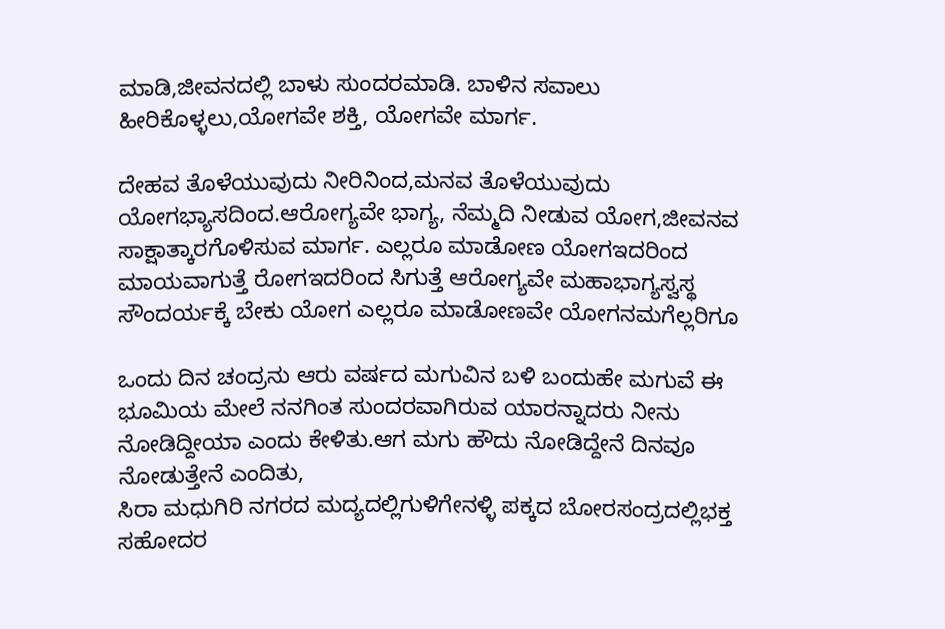ಮಾಡಿ,ಜೀವನದಲ್ಲಿ ಬಾಳು ಸುಂದರಮಾಡಿ. ಬಾಳಿನ ಸವಾಲು ಹೀರಿಕೊಳ್ಳಲು,ಯೋಗವೇ ಶಕ್ತಿ, ಯೋಗವೇ ಮಾರ್ಗ.

ದೇಹವ ತೊಳೆಯುವುದು ನೀರಿನಿಂದ,ಮನವ ತೊಳೆಯುವುದು ಯೋಗಭ್ಯಾಸದಿಂದ.ಆರೋಗ್ಯವೇ ಭಾಗ್ಯ, ನೆಮ್ಮದಿ ನೀಡುವ ಯೋಗ,ಜೀವನವ ಸಾಕ್ಷಾತ್ಕಾರಗೊಳಿಸುವ ಮಾರ್ಗ. ಎಲ್ಲರೂ ಮಾಡೋಣ ಯೋಗಇದರಿಂದ ಮಾಯವಾಗುತ್ತೆ ರೋಗಇದರಿಂದ ಸಿಗುತ್ತೆ ಆರೋಗ್ಯವೇ ಮಹಾಭಾಗ್ಯಸ್ವಸ್ಥ ಸೌಂದರ್ಯಕ್ಕೆ ಬೇಕು ಯೋಗ ಎಲ್ಲರೂ ಮಾಡೋಣವೇ ಯೋಗನಮಗೆಲ್ಲರಿಗೂ

ಒಂದು ದಿನ ಚಂದ್ರನು ಆರು ವರ್ಷದ ಮಗುವಿನ ಬಳಿ ಬಂದುಹೇ ಮಗುವೆ ಈ ಭೂಮಿಯ ಮೇಲೆ ನನಗಿಂತ ಸುಂದರವಾಗಿರುವ ಯಾರನ್ನಾದರು ನೀನು ನೋಡಿದ್ದೀಯಾ ಎಂದು ಕೇಳಿತು.ಆಗ ಮಗು ಹೌದು ನೋಡಿದ್ದೇನೆ ದಿನವೂ ನೋಡುತ್ತೇನೆ ಎಂದಿತು,
ಸಿರಾ ಮಧುಗಿರಿ ನಗರದ ಮದ್ಯದಲ್ಲಿಗುಳಿಗೇನಳ್ಳಿ ಪಕ್ಕದ ಬೋರಸಂದ್ರದಲ್ಲಿಭಕ್ತ ಸಹೋದರ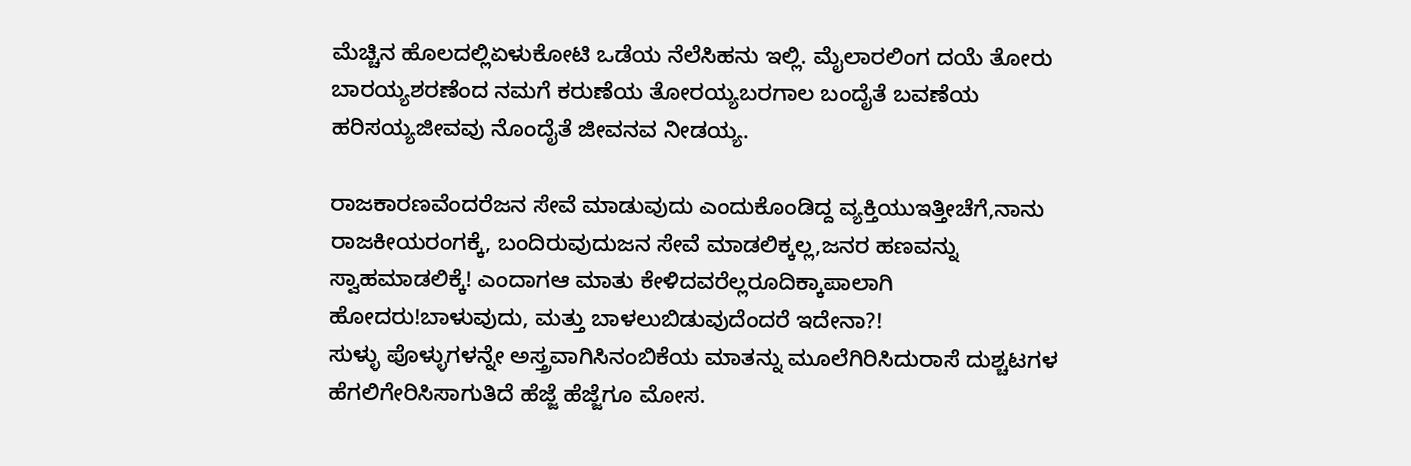ಮೆಚ್ಚಿನ ಹೊಲದಲ್ಲಿಏಳುಕೋಟಿ ಒಡೆಯ ನೆಲೆಸಿಹನು ಇಲ್ಲಿ. ಮೈಲಾರಲಿಂಗ ದಯೆ ತೋರು ಬಾರಯ್ಯಶರಣೆಂದ ನಮಗೆ ಕರುಣೆಯ ತೋರಯ್ಯಬರಗಾಲ ಬಂದೈತೆ ಬವಣೆಯ ಹರಿಸಯ್ಯಜೀವವು ನೊಂದೈತೆ ಜೀವನವ ನೀಡಯ್ಯ.

ರಾಜಕಾರಣವೆಂದರೆಜನ ಸೇವೆ ಮಾಡುವುದು ಎಂದುಕೊಂಡಿದ್ದ ವ್ಯಕ್ತಿಯುಇತ್ತೀಚೆಗೆ,ನಾನು ರಾಜಕೀಯರಂಗಕ್ಕೆ, ಬಂದಿರುವುದುಜನ ಸೇವೆ ಮಾಡಲಿಕ್ಕಲ್ಲ,ಜನರ ಹಣವನ್ನು ಸ್ವಾಹಮಾಡಲಿಕ್ಕೆ! ಎಂದಾಗಆ ಮಾತು ಕೇಳಿದವರೆಲ್ಲರೂದಿಕ್ಕಾಪಾಲಾಗಿ ಹೋದರು!ಬಾಳುವುದು, ಮತ್ತು ಬಾಳಲುಬಿಡುವುದೆಂದರೆ ಇದೇನಾ?!
ಸುಳ್ಳು ಪೊಳ್ಳುಗಳನ್ನೇ ಅಸ್ತ್ರವಾಗಿಸಿನಂಬಿಕೆಯ ಮಾತನ್ನು ಮೂಲೆಗಿರಿಸಿದುರಾಸೆ ದುಶ್ಚಟಗಳ ಹೆಗಲಿಗೇರಿಸಿಸಾಗುತಿದೆ ಹೆಜ್ಜೆ ಹೆಜ್ಜೆಗೂ ಮೋಸ.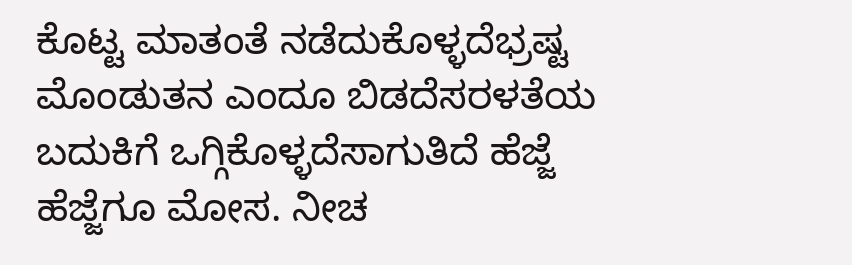ಕೊಟ್ಟ ಮಾತಂತೆ ನಡೆದುಕೊಳ್ಳದೆಭ್ರಷ್ಟ ಮೊಂಡುತನ ಎಂದೂ ಬಿಡದೆಸರಳತೆಯ ಬದುಕಿಗೆ ಒಗ್ಗಿಕೊಳ್ಳದೆಸಾಗುತಿದೆ ಹೆಜ್ಜೆ ಹೆಜ್ಜೆಗೂ ಮೋಸ. ನೀಚ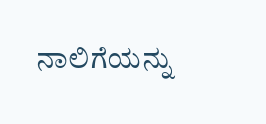ನಾಲಿಗೆಯನ್ನು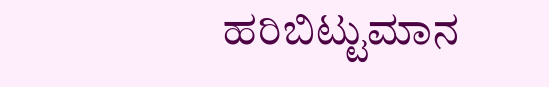ಹರಿಬಿಟ್ಟುಮಾನ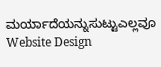ಮರ್ಯಾದೆಯನ್ನುಸುಟ್ಟುಎಲ್ಲವೂ
Website Design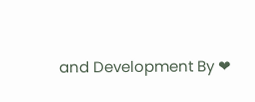and Development By ❤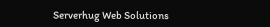Serverhug Web Solutions